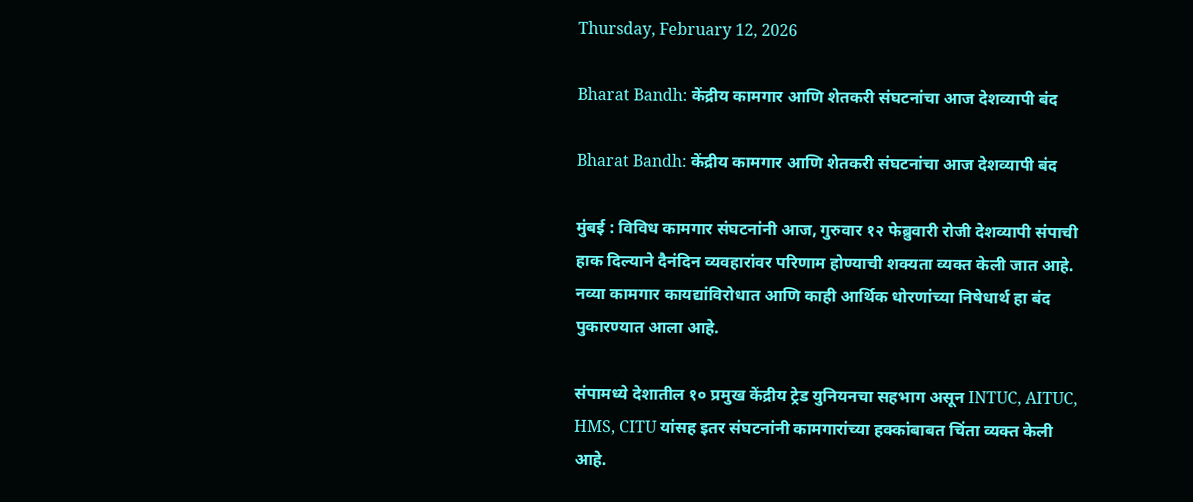Thursday, February 12, 2026

Bharat Bandh: केंद्रीय कामगार आणि शेतकरी संघटनांचा आज देशव्यापी बंद

Bharat Bandh: केंद्रीय कामगार आणि शेतकरी संघटनांचा आज देशव्यापी बंद

मुंबई : विविध कामगार संघटनांनी आज, गुरुवार १२ फेब्रुवारी रोजी देशव्यापी संपाची हाक दिल्याने दैनंदिन व्यवहारांवर परिणाम होण्याची शक्यता व्यक्त केली जात आहे. नव्या कामगार कायद्यांविरोधात आणि काही आर्थिक धोरणांच्या निषेधार्थ हा बंद पुकारण्यात आला आहे.

संपामध्ये देशातील १० प्रमुख केंद्रीय ट्रेड युनियनचा सहभाग असून INTUC, AITUC, HMS, CITU यांसह इतर संघटनांनी कामगारांच्या हक्कांबाबत चिंता व्यक्त केली आहे.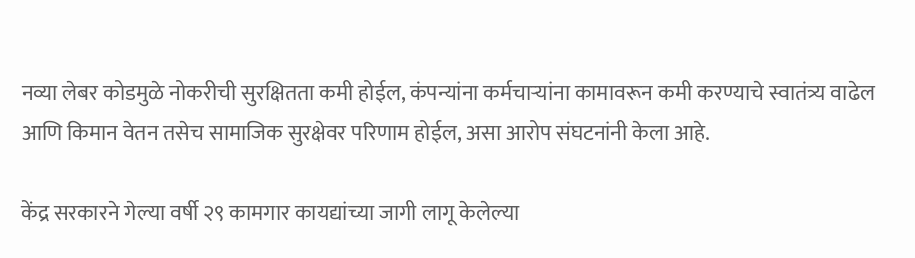नव्या लेबर कोडमुळे नोकरीची सुरक्षितता कमी होईल, कंपन्यांना कर्मचाऱ्यांना कामावरून कमी करण्याचे स्वातंत्र्य वाढेल आणि किमान वेतन तसेच सामाजिक सुरक्षेवर परिणाम होईल, असा आरोप संघटनांनी केला आहे.

केंद्र सरकारने गेल्या वर्षी २९ कामगार कायद्यांच्या जागी लागू केलेल्या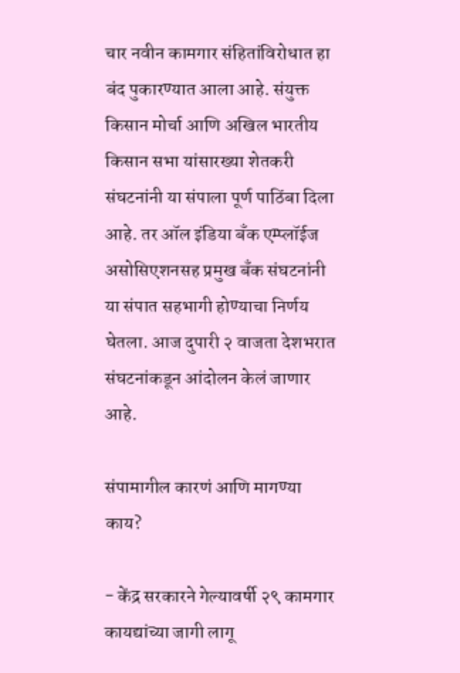चार नवीन कामगार संहितांविरोधात हा बंद पुकारण्यात आला आहे. संयुक्त किसान मोर्चा आणि अखिल भारतीय किसान सभा यांसारख्या शेतकरी संघटनांनी या संपाला पूर्ण पाठिंबा दिला आहे. तर ऑल इंडिया बँक एम्प्लॉईज असोसिएशनसह प्रमुख बँक संघटनांनी या संपात सहभागी होण्याचा निर्णय घेतला. आज दुपारी २ वाजता देशभरात संघटनांकडून आंदोलन केलं जाणार आहे.

संपामागील कारणं आणि मागण्या काय?

- केंद्र सरकारने गेल्यावर्षी २९ कामगार कायद्यांच्या जागी लागू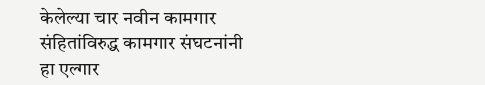केलेल्या चार नवीन कामगार संहितांविरुद्ध कामगार संघटनांनी हा एल्गार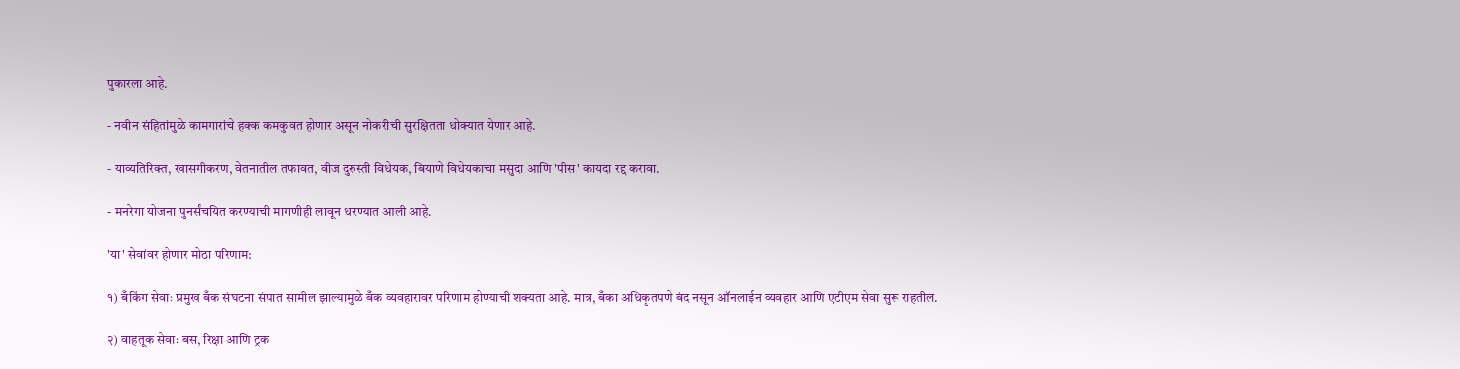पुकारला आहे.

- नवीन संहितांमुळे कामगारांचे हक्क कमकुवत होणार असून नोकरीची सुरक्षितता धोक्यात येणार आहे.

- याव्यतिरिक्त, खासगीकरण, वेतनातील तफावत, वीज दुरुस्ती विधेयक, बियाणे विधेयकाचा मसुदा आणि 'पीस' कायदा रद्द करावा.

- मनरेगा योजना पुनर्संचयित करण्याची मागणीही लावून धरण्यात आली आहे.

'या' सेवांवर होणार मोठा परिणाम:

१) बँकिंग सेवाः प्रमुख बँक संघटना संपात सामील झाल्यामुळे बँक व्यवहारावर परिणाम होण्याची शक्यता आहे. मात्र, बँका अधिकृतपणे बंद नसून ऑनलाईन व्यवहार आणि एटीएम सेवा सुरू राहतील.

२) वाहतूक सेवाः बस, रिक्षा आणि ट्रक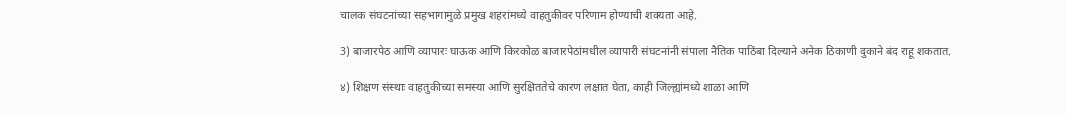चालक संघटनांच्या सहभागामुळे प्रमुख शहरांमध्ये वाहतुकीवर परिणाम होण्याची शक्यता आहे.

3) बाजारपेठ आणि व्यापारः घाऊक आणि किरकोळ बाजारपेठांमधील व्यापारी संघटनांनी संपाला नैतिक पाठिंबा दिल्याने अनेक ठिकाणी दुकाने बंद राहू शकतात.

४) शिक्षण संस्थाः वाहतुकीच्या समस्या आणि सुरक्षिततेचे कारण लक्षात घेता, काही जिल्ह्यांमध्ये शाळा आणि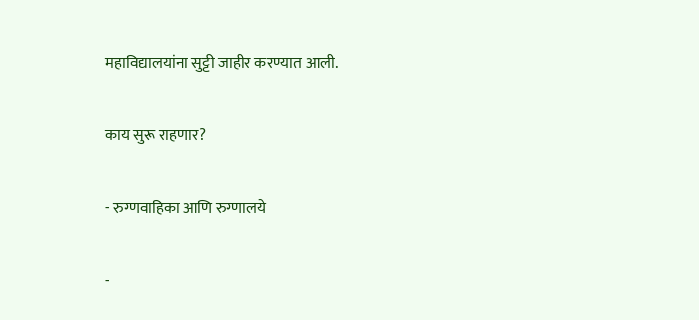महाविद्यालयांना सुट्टी जाहीर करण्यात आली.

काय सुरू राहणार?

- रुग्णवाहिका आणि रुग्णालये

-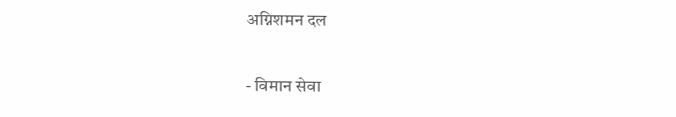अग्निशमन दल

- विमान सेवा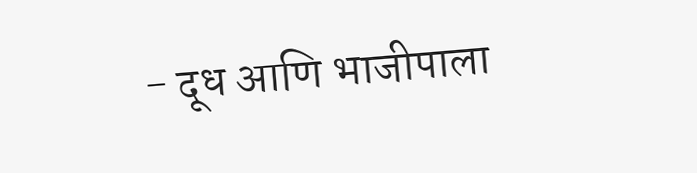- दूध आणि भाजीपाला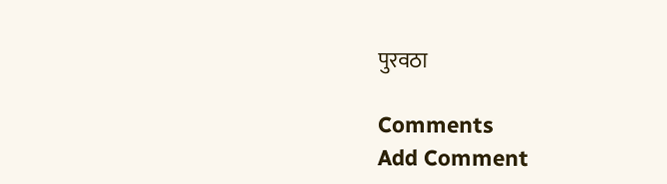पुरवठा

Comments
Add Comment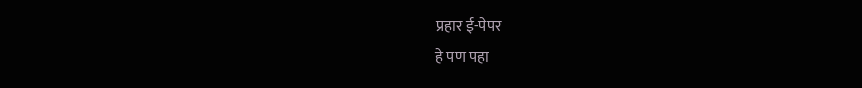प्रहार ई-पेपर
हे पण पहा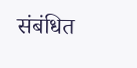संबंधित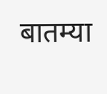बातम्या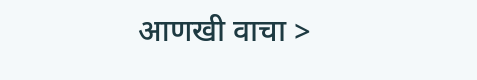आणखी वाचा >